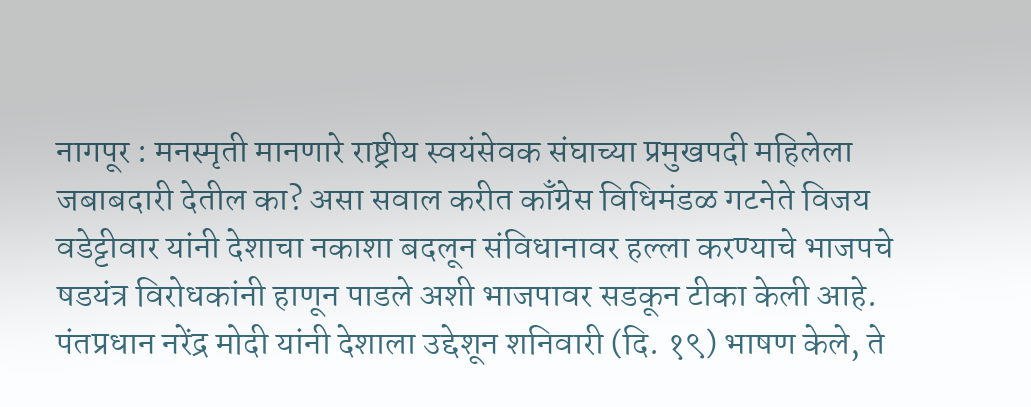नागपूर : मनस्मृती मानणारे राष्ट्रीय स्वयंसेवक संघाच्या प्रमुखपदी महिलेला जबाबदारी देतील का? असा सवाल करीत काँग्रेस विधिमंडळ गटनेते विजय वडेट्टीवार यांनी देशाचा नकाशा बदलून संविधानावर हल्ला करण्याचे भाजपचे षडयंत्र विरोधकांनी हाणून पाडले अशी भाजपावर सडकून टीका केली आहे.
पंतप्रधान नरेंद्र मोदी यांनी देशाला उद्देशून शनिवारी (दि. १९) भाषण केले, ते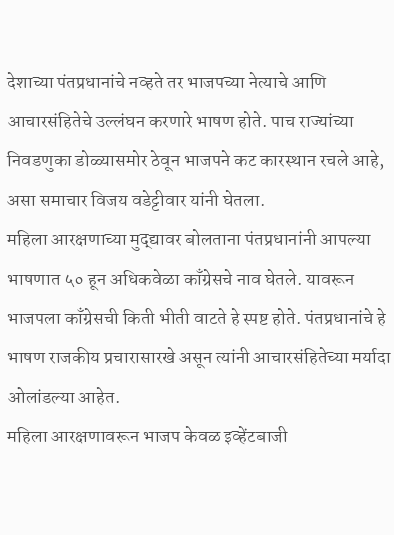देशाच्या पंतप्रधानांचे नव्हते तर भाजपच्या नेत्याचे आणि आचारसंहितेचे उल्लंघन करणारे भाषण होते. पाच राज्यांच्या निवडणुका डोळ्यासमोर ठेवून भाजपने कट कारस्थान रचले आहे, असा समाचार विजय वडेट्टीवार यांनी घेतला.
महिला आरक्षणाच्या मुद्द्यावर बोलताना पंतप्रधानांनी आपल्या भाषणात ५० हून अधिकवेळा काँग्रेसचे नाव घेतले. यावरून भाजपला काँग्रेसची किती भीती वाटते हे स्पष्ट होते. पंतप्रधानांचे हे भाषण राजकीय प्रचारासारखे असून त्यांनी आचारसंहितेच्या मर्यादा ओलांडल्या आहेत.
महिला आरक्षणावरून भाजप केवळ इव्हेंटबाजी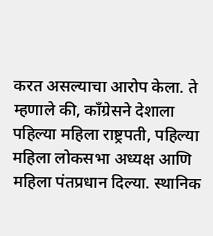करत असल्याचा आरोप केला. ते म्हणाले की, काँग्रेसने देशाला पहिल्या महिला राष्ट्रपती, पहिल्या महिला लोकसभा अध्यक्ष आणि महिला पंतप्रधान दिल्या. स्थानिक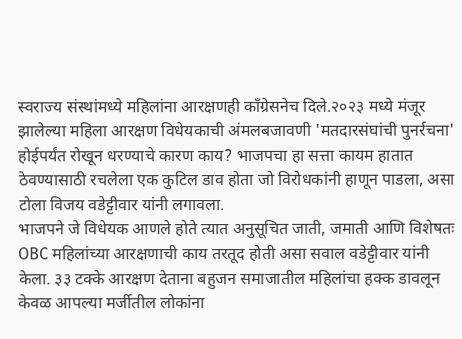स्वराज्य संस्थांमध्ये महिलांना आरक्षणही काँग्रेसनेच दिले.२०२३ मध्ये मंजूर झालेल्या महिला आरक्षण विधेयकाची अंमलबजावणी 'मतदारसंघांची पुनर्रचना' होईपर्यंत रोखून धरण्याचे कारण काय? भाजपचा हा सत्ता कायम हातात ठेवण्यासाठी रचलेला एक कुटिल डाव होता जो विरोधकांनी हाणून पाडला, असा टोला विजय वडेट्टीवार यांनी लगावला.
भाजपने जे विधेयक आणले होते त्यात अनुसूचित जाती, जमाती आणि विशेषतः OBC महिलांच्या आरक्षणाची काय तरतूद होती असा सवाल वडेट्टीवार यांनी केला. ३३ टक्के आरक्षण देताना बहुजन समाजातील महिलांचा हक्क डावलून केवळ आपल्या मर्जीतील लोकांना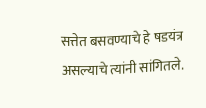सत्तेत बसवण्याचे हे षडयंत्र असल्याचे त्यांनी सांगितले.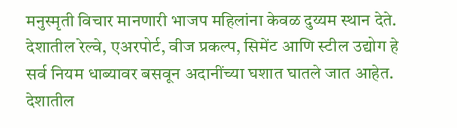मनुस्मृती विचार मानणारी भाजप महिलांना केवळ दुय्यम स्थान देते. देशातील रेल्वे, एअरपोर्ट, वीज प्रकल्प, सिमेंट आणि स्टील उद्योग हे सर्व नियम धाब्यावर बसवून अदानींच्या घशात घातले जात आहेत. देशातील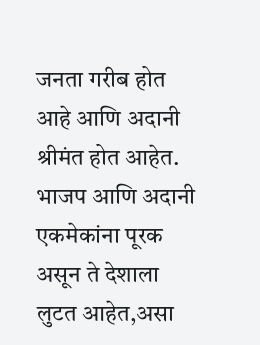जनता गरीब होत आहे आणि अदानी श्रीमंत होत आहेत. भाजप आणि अदानी एकमेकांना पूरक असून ते देशाला लुटत आहेत,असा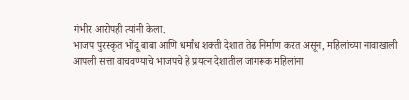गंभीर आरोपही त्यांनी केला.
भाजप पुरस्कृत भोंदू बाबा आणि धर्मांध शक्ती देशात तेढ निर्माण करत असून, महिलांच्या नावाखाली आपली सत्ता वाचवण्याचे भाजपचे हे प्रयत्न देशातील जागरूक महिलांना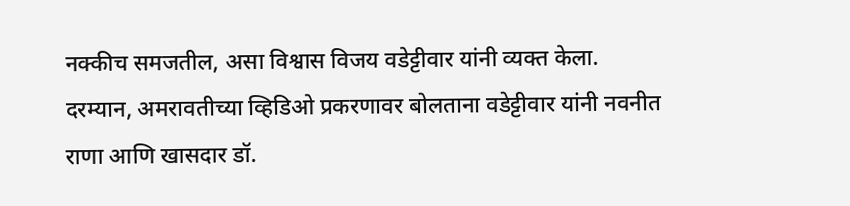नक्कीच समजतील, असा विश्वास विजय वडेट्टीवार यांनी व्यक्त केला.
दरम्यान, अमरावतीच्या व्हिडिओ प्रकरणावर बोलताना वडेट्टीवार यांनी नवनीत राणा आणि खासदार डॉ.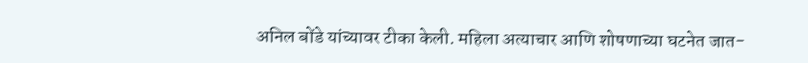अनिल बोंडे यांच्यावर टीका केली. महिला अत्याचार आणि शोषणाच्या घटनेत जात-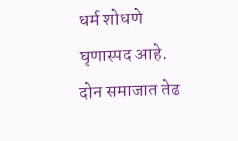धर्म शोधणे घृणास्पद आहे. दोन समाजात तेढ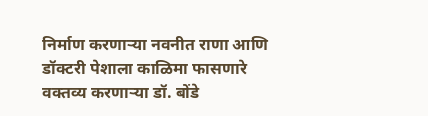निर्माण करणाऱ्या नवनीत राणा आणि डॉक्टरी पेशाला काळिमा फासणारे वक्तव्य करणाऱ्या डॉ. बोंडे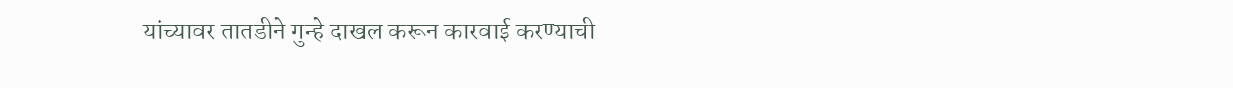यांच्यावर तातडीने गुन्हे दाखल करून कारवाई करण्याची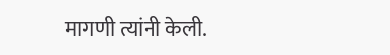मागणी त्यांनी केली.